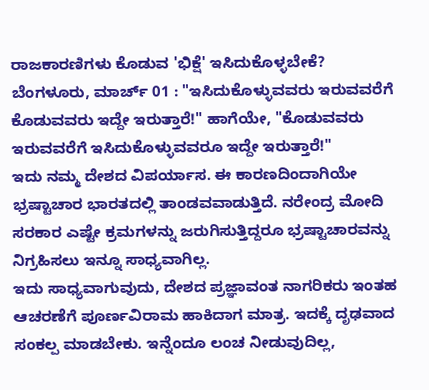ರಾಜಕಾರಣಿಗಳು ಕೊಡುವ 'ಭಿಕ್ಷೆ' ಇಸಿದುಕೊಳ್ಳಬೇಕೆ?
ಬೆಂಗಳೂರು, ಮಾರ್ಚ್ 01 : "ಇಸಿದುಕೊಳ್ಳುವವರು ಇರುವವರೆಗೆ ಕೊಡುವವರು ಇದ್ದೇ ಇರುತ್ತಾರೆ!" ಹಾಗೆಯೇ, "ಕೊಡುವವರು ಇರುವವರೆಗೆ ಇಸಿದುಕೊಳ್ಳುವವರೂ ಇದ್ದೇ ಇರುತ್ತಾರೆ!"
ಇದು ನಮ್ಮ ದೇಶದ ವಿಪರ್ಯಾಸ. ಈ ಕಾರಣದಿಂದಾಗಿಯೇ ಭ್ರಷ್ಟಾಚಾರ ಭಾರತದಲ್ಲಿ ತಾಂಡವವಾಡುತ್ತಿದೆ. ನರೇಂದ್ರ ಮೋದಿ ಸರಕಾರ ಎಷ್ಟೇ ಕ್ರಮಗಳನ್ನು ಜರುಗಿಸುತ್ತಿದ್ದರೂ ಭ್ರಷ್ಟಾಚಾರವನ್ನು ನಿಗ್ರಹಿಸಲು ಇನ್ನೂ ಸಾಧ್ಯವಾಗಿಲ್ಲ.
ಇದು ಸಾಧ್ಯವಾಗುವುದು, ದೇಶದ ಪ್ರಜ್ಞಾವಂತ ನಾಗರಿಕರು ಇಂತಹ ಆಚರಣೆಗೆ ಪೂರ್ಣವಿರಾಮ ಹಾಕಿದಾಗ ಮಾತ್ರ. ಇದಕ್ಕೆ ದೃಢವಾದ ಸಂಕಲ್ಪ ಮಾಡಬೇಕು. ಇನ್ನೆಂದೂ ಲಂಚ ನೀಡುವುದಿಲ್ಲ,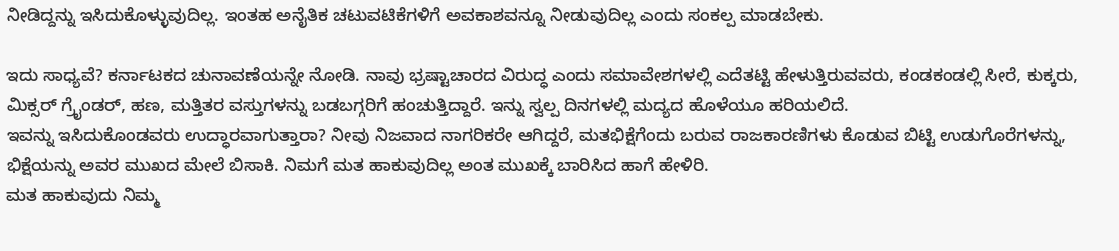ನೀಡಿದ್ದನ್ನು ಇಸಿದುಕೊಳ್ಳುವುದಿಲ್ಲ. ಇಂತಹ ಅನೈತಿಕ ಚಟುವಟಿಕೆಗಳಿಗೆ ಅವಕಾಶವನ್ನೂ ನೀಡುವುದಿಲ್ಲ ಎಂದು ಸಂಕಲ್ಪ ಮಾಡಬೇಕು.

ಇದು ಸಾಧ್ಯವೆ? ಕರ್ನಾಟಕದ ಚುನಾವಣೆಯನ್ನೇ ನೋಡಿ. ನಾವು ಭ್ರಷ್ಟಾಚಾರದ ವಿರುದ್ಧ ಎಂದು ಸಮಾವೇಶಗಳಲ್ಲಿ ಎದೆತಟ್ಟಿ ಹೇಳುತ್ತಿರುವವರು, ಕಂಡಕಂಡಲ್ಲಿ ಸೀರೆ, ಕುಕ್ಕರು, ಮಿಕ್ಸರ್ ಗ್ರೈಂಡರ್, ಹಣ, ಮತ್ತಿತರ ವಸ್ತುಗಳನ್ನು ಬಡಬಗ್ಗರಿಗೆ ಹಂಚುತ್ತಿದ್ದಾರೆ. ಇನ್ನು ಸ್ವಲ್ಪ ದಿನಗಳಲ್ಲಿ ಮದ್ಯದ ಹೊಳೆಯೂ ಹರಿಯಲಿದೆ.
ಇವನ್ನು ಇಸಿದುಕೊಂಡವರು ಉದ್ಧಾರವಾಗುತ್ತಾರಾ? ನೀವು ನಿಜವಾದ ನಾಗರಿಕರೇ ಆಗಿದ್ದರೆ, ಮತಭಿಕ್ಷೆಗೆಂದು ಬರುವ ರಾಜಕಾರಣಿಗಳು ಕೊಡುವ ಬಿಟ್ಟಿ ಉಡುಗೊರೆಗಳನ್ನು, ಭಿಕ್ಷೆಯನ್ನು ಅವರ ಮುಖದ ಮೇಲೆ ಬಿಸಾಕಿ. ನಿಮಗೆ ಮತ ಹಾಕುವುದಿಲ್ಲ ಅಂತ ಮುಖಕ್ಕೆ ಬಾರಿಸಿದ ಹಾಗೆ ಹೇಳಿರಿ.
ಮತ ಹಾಕುವುದು ನಿಮ್ಮ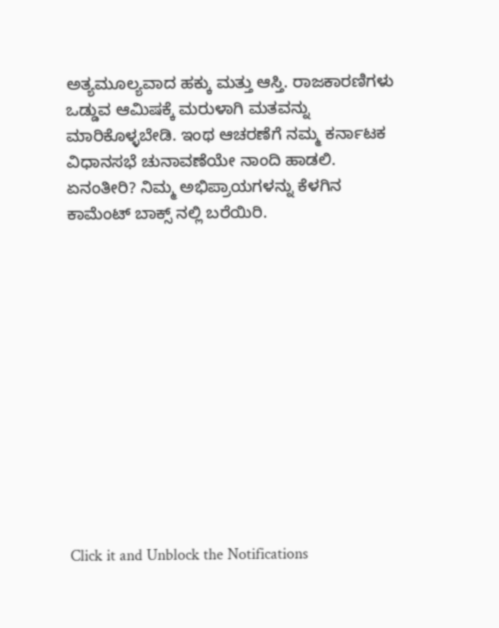ಅತ್ಯಮೂಲ್ಯವಾದ ಹಕ್ಕು ಮತ್ತು ಆಸ್ತಿ. ರಾಜಕಾರಣಿಗಳು ಒಡ್ಡುವ ಆಮಿಷಕ್ಕೆ ಮರುಳಾಗಿ ಮತವನ್ನು ಮಾರಿಕೊಳ್ಳಬೇಡಿ. ಇಂಥ ಆಚರಣೆಗೆ ನಮ್ಮ ಕರ್ನಾಟಕ ವಿಧಾನಸಭೆ ಚುನಾವಣೆಯೇ ನಾಂದಿ ಹಾಡಲಿ. ಏನಂತೀರಿ? ನಿಮ್ಮ ಅಭಿಪ್ರಾಯಗಳನ್ನು ಕೆಳಗಿನ ಕಾಮೆಂಟ್ ಬಾಕ್ಸ್ ನಲ್ಲಿ ಬರೆಯಿರಿ.












Click it and Unblock the Notifications